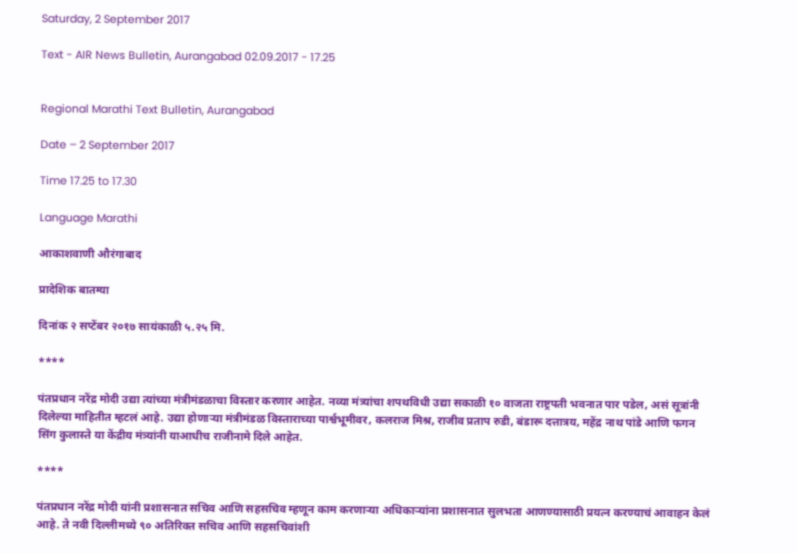Saturday, 2 September 2017

Text - AIR News Bulletin, Aurangabad 02.09.2017 - 17.25


Regional Marathi Text Bulletin, Aurangabad

Date – 2 September 2017

Time 17.25 to 17.30

Language Marathi

आकाशवाणी औरंगाबाद

प्रादेशिक बातम्या

दिनांक २ सप्टेंबर २०१७ सायंकाळी ५.२५ मि.

****

पंतप्रधान नरेंद्र मोदी उद्या त्यांच्या मंत्रीमंडळाचा विस्तार करणार आहेत. नव्या मंत्र्यांचा शपथविधी उद्या सकाळी १० वाजता राष्ट्रपती भवनात पार पडेल, असं सूत्रांनी दिलेल्या माहितीत म्हटलं आहे. उद्या होणाऱ्या मंत्रीमंडळ विस्ताराच्या पार्श्वभूमीवर, कलराज मिश्र, राजीव प्रताप रुडी, बंडारू दत्तात्रय, महेंद्र नाथ पांडे आणि फगन सिंग कुलास्ते या केंद्रीय मंत्र्यांनी याआधीच राजीनामे दिले आहेत.

****

पंतप्रधान नरेंद्र मोदी यांनी प्रशासनात सचिव आणि सहसचिव म्हणून काम करणाऱ्या अधिकाऱ्यांना प्रशासनात सुलभता आणण्यासाठी प्रयत्न करण्याचं आवाहन केलं आहे. ते नवी दिल्लीमध्ये ९० अतिरिक्त सचिव आणि सहसचिवांशी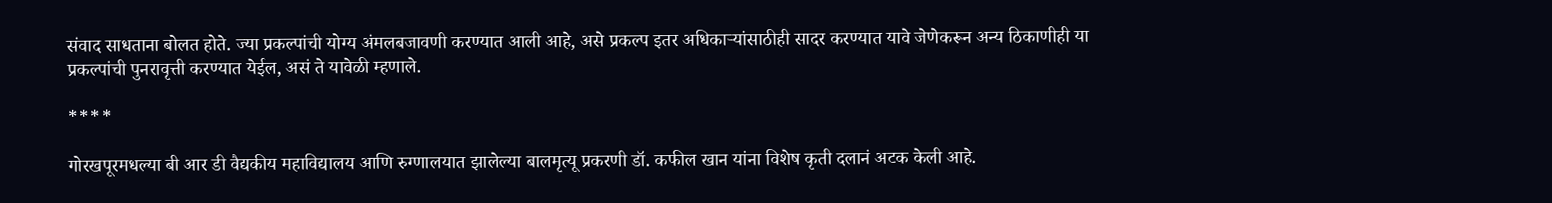संवाद साधताना बोलत होते. ज्या प्रकल्पांची योग्य अंमलबजावणी करण्यात आली आहे, असे प्रकल्प इतर अधिकाऱ्यांसाठीही सादर करण्यात यावे जेणेकरून अन्य ठिकाणीही या प्रकल्पांची पुनरावृत्ती करण्यात येईल, असं ते यावेळी म्हणाले.

****

गोरखपूरमधल्या बी आर डी वैद्यकीय महाविद्यालय आणि रुग्णालयात झालेल्या बालमृत्यू प्रकरणी डॉ. कफील खान यांना विशेष कृती दलानं अटक केली आहे.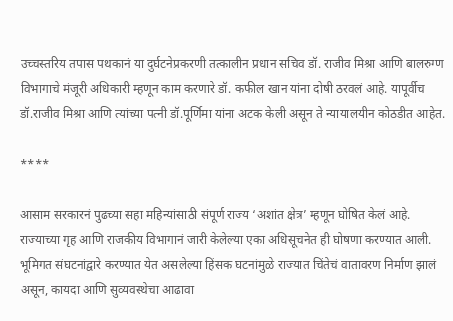उच्चस्तरिय तपास पथकानं या दुर्घटनेप्रकरणी तत्कालीन प्रधान सचिव डॉ. राजीव मिश्रा आणि बालरुग्ण विभागाचे मंजूरी अधिकारी म्हणून काम करणारे डॉ. कफील खान यांना दोषी ठरवलं आहे. यापूर्वीच डॉ.राजीव मिश्रा आणि त्यांच्या पत्नी डॉ.पूर्णिमा यांना अटक केली असून ते न्यायालयीन कोठडीत आहेत.

****

आसाम सरकारनं पुढच्या सहा महिन्यांसाठी संपूर्ण राज्य ‘अशांत क्षेत्र’ म्हणून घोषित केलं आहे. राज्याच्या गृह आणि राजकीय विभागानं जारी केलेल्या एका अधिसूचनेत ही घोषणा करण्यात आली. भूमिगत संघटनांद्वारे करण्यात येत असलेल्या हिंसक घटनांमुळे राज्यात चिंतेचं वातावरण निर्माण झालं असून, कायदा आणि सुव्यवस्थेचा आढावा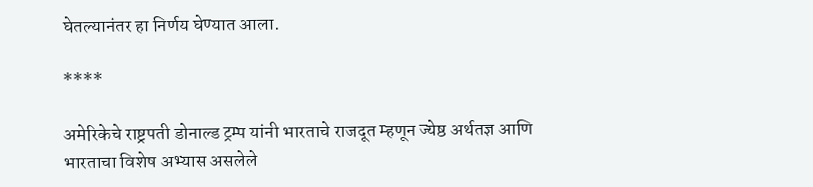घेतल्यानंतर हा निर्णय घेण्यात आला.

****

अमेरिकेचे राष्ट्रपती डोनाल्ड ट्रम्प यांनी भारताचे राजदूत म्हणून ज्येष्ठ अर्थतज्ञ आणि भारताचा विशेष अभ्यास असलेले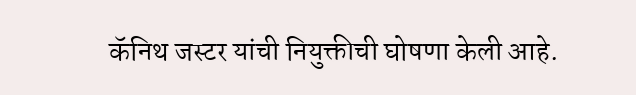कॅनिथ जस्टर यांची नियुक्तीची घोषणा केली आहे.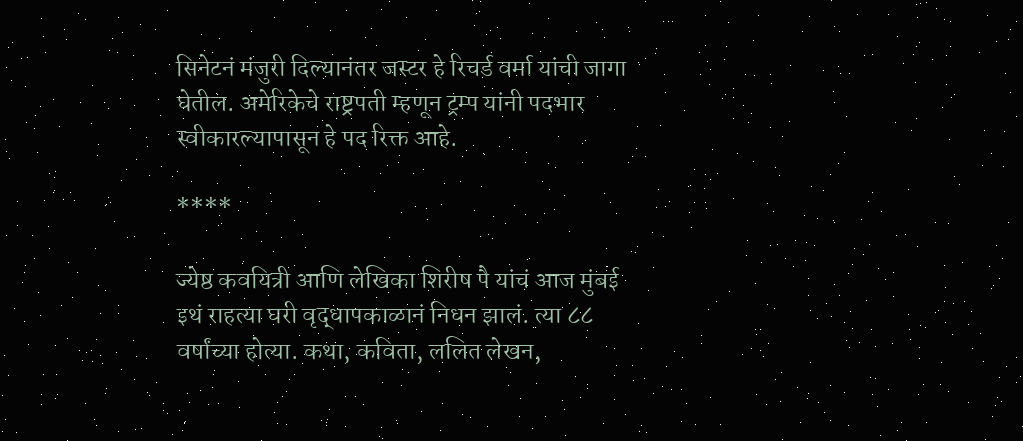सिनेटनं मंजुरी दिल्यानंतर जस्टर हे रिचर्ड वर्मा यांची जागा घेतील. अमेरिकेचे राष्ट्रपती म्हणून ट्रम्प यांनी पदभार स्वीकारल्यापासून हे पद रिक्त आहे.

****

ज्येष्ठ कवयित्री आणि लेखिका शिरीष पै यांचं आज मुंबई इथं राहत्या घरी वृद्धापकाळानं निधन झालं. त्या ८८ वर्षांच्या होत्या. कथा, कविता, ललित लेखन,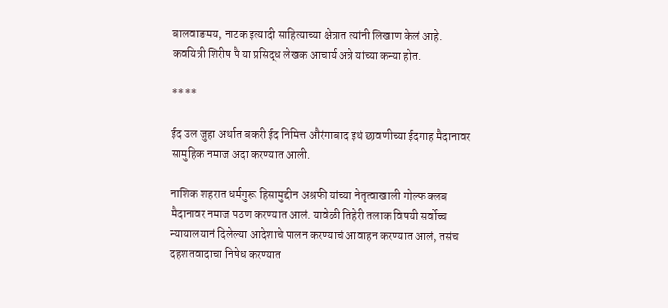बालवाङमय, नाटक इत्यादी साहित्याच्या क्षेत्रात त्यांनी लिखाण केलं आहे. कवयित्री शिरीष पै या प्रसिद्ध लेखक आचार्य अत्रे यांच्या कन्या होत.

****

ईद उल जुहा अर्थात बकरी ईद निमित्त औरंगाबाद इथं छावणीच्या ईदगाह मैदानावर सामुहिक नमाज अदा करण्यात आली.

नाशिक शहरात धर्मगुरू हिसामुद्दीन अश्रफी यांच्या नेतृत्वाखाली गोल्फ क्लब मैदानावर नमाज पठण करण्यात आलं. यावेळी तिहेरी तलाक विषयी सर्वोच्च न्यायालयानं दिलेल्या आदेशाचे पालन करण्याचं आवाहन करण्यात आलं, तसंच दहशतवादाचा निषेध करण्यात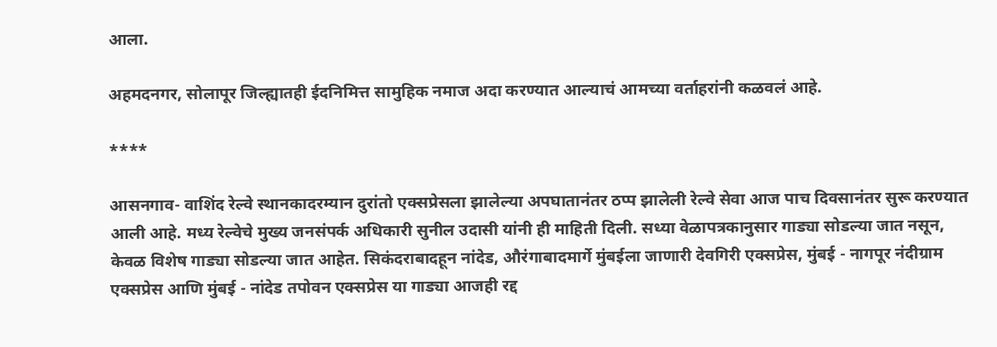आला.

अहमदनगर, सोलापूर जिल्ह्यातही ईदनिमित्त सामुहिक नमाज अदा करण्यात आल्याचं आमच्या वर्ताहरांनी कळवलं आहे.

****

आसनगाव- वाशिंद रेल्वे स्थानकादरम्यान दुरांतो एक्सप्रेसला झालेल्या अपघातानंतर ठप्प झालेली रेल्वे सेवा आज पाच दिवसानंतर सुरू करण्यात आली आहे. मध्य रेल्वेचे मुख्य जनसंपर्क अधिकारी सुनील उदासी यांनी ही माहिती दिली. सध्या वेळापत्रकानुसार गाड्या सोडल्या जात नसून, केवळ विशेष गाड्या सोडल्या जात आहेत. सिकंदराबादहून नांदेड, औरंगाबादमार्गे मुंबईला जाणारी देवगिरी एक्सप्रेस, मुंबई - नागपूर नंदीग्राम एक्सप्रेस आणि मुंबई - नांदेड तपोवन एक्सप्रेस या गाड्या आजही रद्द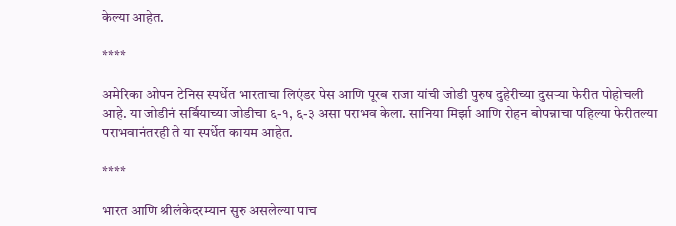केल्या आहेत.

****

अमेरिका ओपन टेनिस स्पर्धेत भारताचा लिएंडर पेस आणि पूरब राजा यांची जोडी पुरुष दुहेरीच्या दुसऱ्या फेरीत पोहोचली आहे. या जोडीनं सर्बियाच्या जोडीचा ६-१, ६-३ असा पराभव केला. सानिया मिर्झा आणि रोहन बोपन्नाचा पहिल्या फेरीतल्या पराभवानंतरही ते या स्पर्धेत कायम आहेत.

****

भारत आणि श्रीलंकेदरम्यान सुरु असलेल्या पाच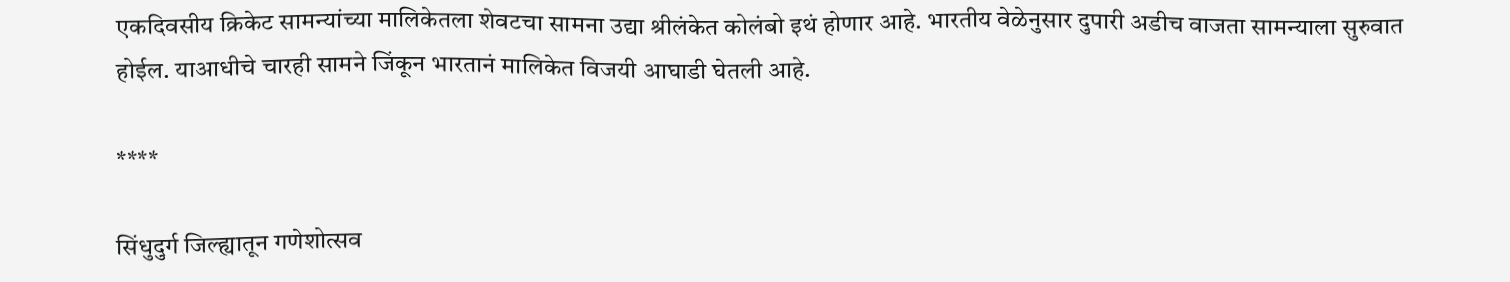एकदिवसीय क्रिकेट सामन्यांच्या मालिकेतला शेवटचा सामना उद्या श्रीलंकेत कोलंबो इथं होणार आहे. भारतीय वेळेनुसार दुपारी अडीच वाजता सामन्याला सुरुवात होईल. याआधीचे चारही सामने जिंकून भारतानं मालिकेत विजयी आघाडी घेतली आहे.

****

सिंधुदुर्ग जिल्ह्यातून गणेशोत्सव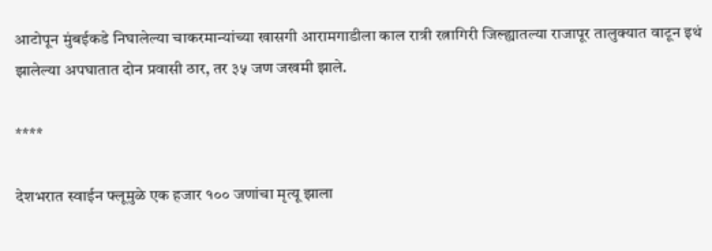आटोपून मुंबईकडे निघालेल्या चाकरमान्यांच्या खासगी आरामगाडीला काल रात्री रत्नागिरी जिल्ह्यातल्या राजापूर तालुक्यात वाटून इथं झालेल्या अपघातात दोन प्रवासी ठार, तर ३५ जण जखमी झाले.

****

देशभरात स्वाईन फ्लूमुळे एक हजार १०० जणांचा मृत्यू झाला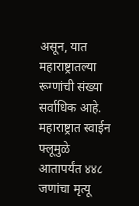असून, यात महाराष्ट्रातल्या रूग्णांची संख्या सर्वाधिक आहे. महाराष्ट्रात स्वाईन फ्लूमुळे आतापर्यंत ४४८ जणांचा मृत्यू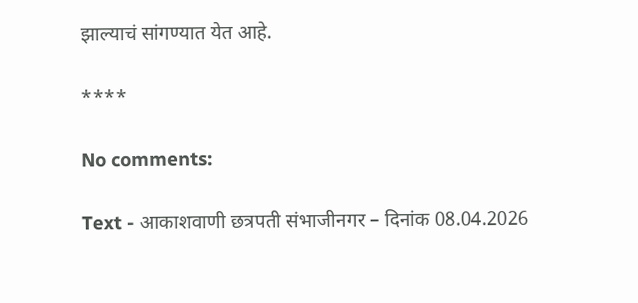झाल्याचं सांगण्यात येत आहे.

****

No comments:

Text - आकाशवाणी छत्रपती संभाजीनगर – दिनांक 08.04.2026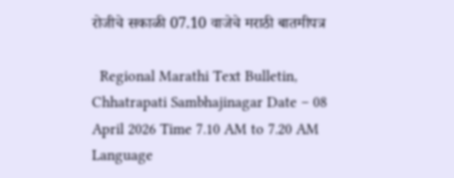रोजीचे सकाळी 07.10 वाजेचे मराठी बातमीपत्र

  Regional Marathi Text Bulletin, Chhatrapati Sambhajinagar Date – 08 April 2026 Time 7.10 AM to 7.20 AM Language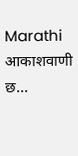Marathi आकाशवाणी छ...